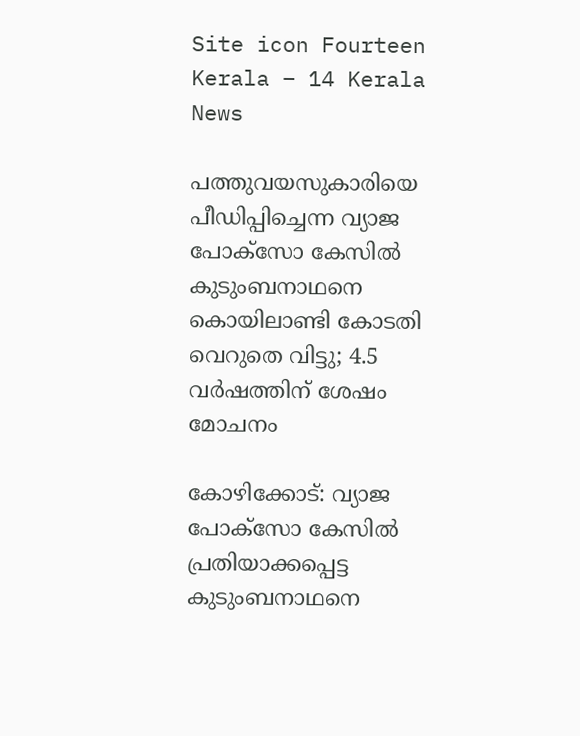Site icon Fourteen Kerala – 14 Kerala News

പത്തുവയസുകാരിയെ പീഡിപ്പിച്ചെന്ന വ്യാജ പോക്സോ കേസിൽ കുടുംബനാഥനെ കൊയിലാണ്ടി കോടതി വെറുതെ വിട്ടു; 4.5 വർഷത്തിന് ശേഷം മോചനം

കോഴിക്കോട്: വ്യാജ പോക്സോ കേസില്‍ പ്രതിയാക്കപ്പെട്ട കുടുംബനാഥനെ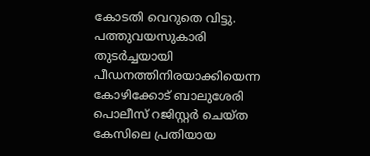കോടതി വെറുതെ വിട്ടു. പത്തുവയസുകാരി തുടര്‍ച്ചയായി പീഡനത്തിനിരയാക്കിയെന്ന കോഴിക്കോട് ബാലുശേരി പൊലീസ് റജിസ്റ്റര്‍ ചെയ്ത കേസിലെ പ്രതിയായ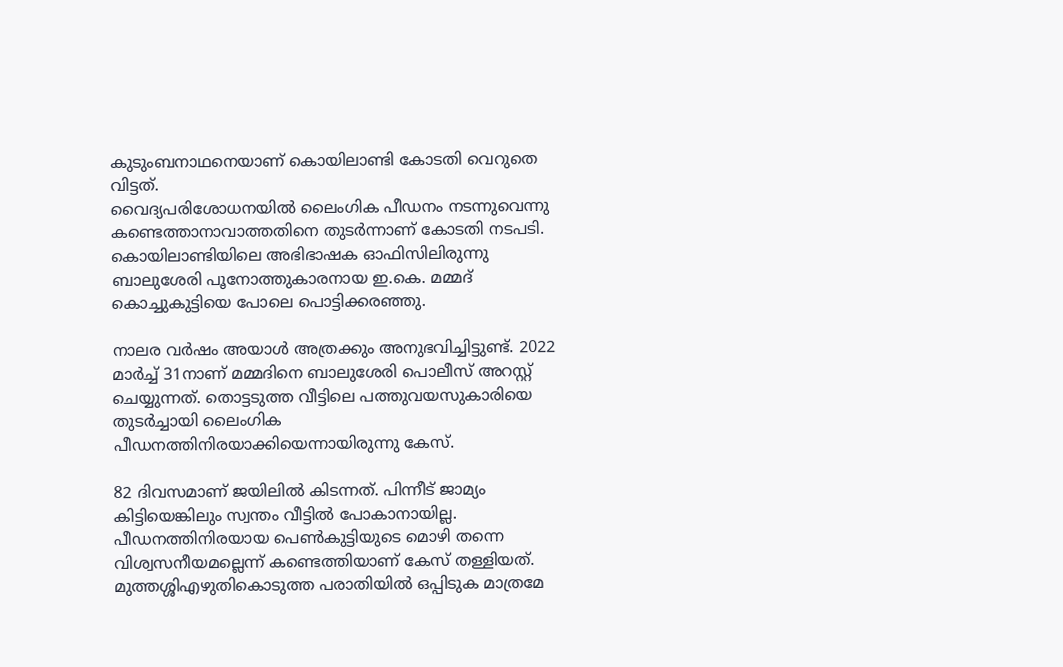കുടുംബനാഥനെയാണ് കൊയിലാണ്ടി കോടതി വെറുതെ വിട്ടത്.
വൈദ്യപരിശോധനയില്‍ ലൈംഗിക പീഡനം നടന്നുവെന്നു കണ്ടെത്താനാവാത്തതിനെ തുടര്‍ന്നാണ് കോടതി നടപടി. കൊയിലാണ്ടിയിലെ അഭിഭാഷക ഓഫിസിലിരുന്നു ബാലുശേരി പൂനോത്തുകാരനായ ഇ.കെ. മമ്മദ് കൊച്ചുകുട്ടിയെ പോലെ പൊട്ടിക്കരഞ്ഞു.

നാലര വര്‍ഷം അയാള്‍ അത്രക്കും അനുഭവിച്ചിട്ടുണ്ട്. 2022 മാര്‍ച്ച് 31നാണ് മമ്മദിനെ ബാലുശേരി പൊലീസ് അറസ്റ്റ് ചെയ്യുന്നത്. തൊട്ടടുത്ത വീട്ടിലെ പത്തുവയസുകാരിയെ തുടര്‍ച്ചായി ലൈംഗിക പീഡനത്തിനിരയാക്കിയെന്നായിരുന്നു കേസ്.

82 ദിവസമാണ് ജയിലില്‍ കിടന്നത്. പിന്നീട് ജാമ്യം കിട്ടിയെങ്കിലും സ്വന്തം വീട്ടില്‍ പോകാനായില്ല. പീഡനത്തിനിരയായ പെണ്‍കുട്ടിയുടെ മൊഴി തന്നെ വിശ്വസനീയമല്ലെന്ന് കണ്ടെത്തിയാണ് കേസ് തള്ളിയത്.
മുത്തശ്ശിഎഴുതികൊടുത്ത പരാതിയില്‍ ഒപ്പിടുക മാത്രമേ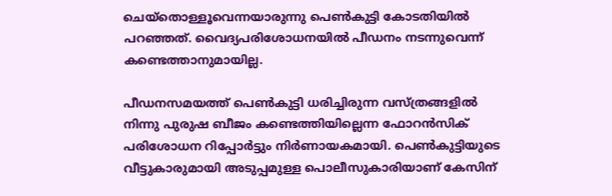ചെയ്തൊള്ളൂവെന്നയാരുന്നു പെണ്‍കുട്ടി കോടതിയില്‍ പറഞ്ഞത്. വൈദ്യപരിശോധനയില്‍ പീഡനം നടന്നുവെന്ന് കണ്ടെത്താനുമായില്ല.

പീഡനസമയത്ത് പെണ്‍കുട്ടി ധരിച്ചിരുന്ന വസ്ത്രങ്ങളില്‍ നിന്നു പുരുഷ ബീജം കണ്ടെത്തിയില്ലെന്ന ഫോറന്‍സിക് പരിശോധന റിപ്പോര്‍ട്ടും നിര്‍ണായകമായി. പെണ്‍കുട്ടിയുടെ വീട്ടുകാരുമായി അടുപ്പമുള്ള പൊലീസുകാരിയാണ് കേസിന്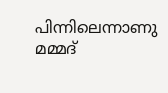പിന്നിലെന്നാണു മമ്മദ്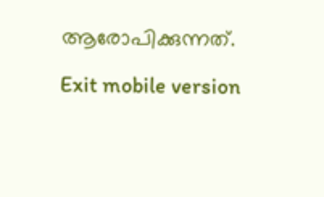ആരോപിക്കുന്നത്.

Exit mobile version